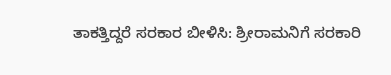ತಾಕತ್ತಿದ್ದರೆ ಸರಕಾರ ಬೀಳಿಸಿ: ಶ್ರೀರಾಮನಿಗೆ ಸರಕಾರಿ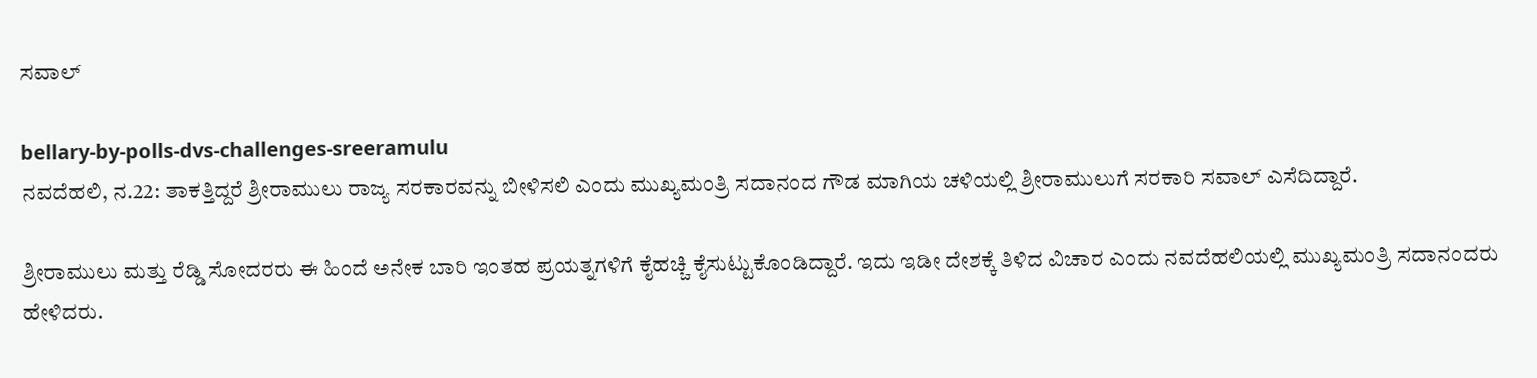ಸವಾಲ್

bellary-by-polls-dvs-challenges-sreeramulu
ನವದೆಹಲಿ, ನ.22: ತಾಕತ್ತಿದ್ದರೆ ಶ್ರೀರಾಮುಲು ರಾಜ್ಯ ಸರಕಾರವನ್ನು ಬೀಳಿಸಲಿ ಎಂದು ಮುಖ್ಯಮಂತ್ರಿ ಸದಾನಂದ ಗೌಡ ಮಾಗಿಯ ಚಳಿಯಲ್ಲಿ ಶ್ರೀರಾಮುಲುಗೆ ಸರಕಾರಿ ಸವಾಲ್ ಎಸೆದಿದ್ದಾರೆ.

ಶ್ರೀರಾಮುಲು ಮತ್ತು ರೆಡ್ಡಿ ಸೋದರರು ಈ ಹಿಂದೆ ಅನೇಕ ಬಾರಿ ಇಂತಹ ಪ್ರಯತ್ನಗಳಿಗೆ ಕೈಹಚ್ಚಿ ಕೈಸುಟ್ಟುಕೊಂಡಿದ್ದಾರೆ. ಇದು ಇಡೀ ದೇಶಕ್ಕೆ ತಿಳಿದ ವಿಚಾರ ಎಂದು ನವದೆಹಲಿಯಲ್ಲಿ ಮುಖ್ಯಮಂತ್ರಿ ಸದಾನಂದರು ಹೇಳಿದರು.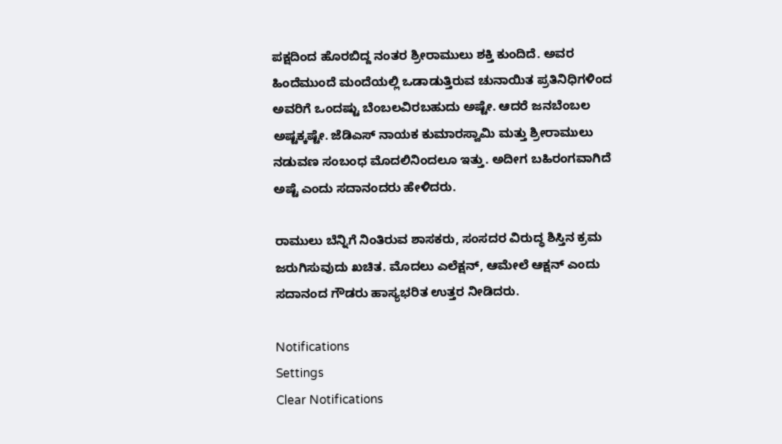ಪಕ್ಷದಿಂದ ಹೊರಬಿದ್ದ ನಂತರ ಶ್ರೀರಾಮುಲು ಶಕ್ತಿ ಕುಂದಿದೆ. ಅವರ ಹಿಂದೆಮುಂದೆ ಮಂದೆಯಲ್ಲಿ ಒಡಾಡುತ್ತಿರುವ ಚುನಾಯಿತ ಪ್ರತಿನಿಧಿಗಳಿಂದ ಅವರಿಗೆ ಒಂದಷ್ಟು ಬೆಂಬಲವಿರಬಹುದು ಅಷ್ಟೇ. ಆದರೆ ಜನಬೆಂಬಲ ಅಷ್ಟಕ್ಕಷ್ಟೇ. ಜೆಡಿಎಸ್ ನಾಯಕ ಕುಮಾರಸ್ವಾಮಿ ಮತ್ತು ಶ್ರೀರಾಮುಲು ನಡುವಣ ಸಂಬಂಧ ಮೊದಲಿನಿಂದಲೂ ಇತ್ತು. ಅದೀಗ ಬಹಿರಂಗವಾಗಿದೆ ಅಷ್ಟೆ ಎಂದು ಸದಾನಂದರು ಹೇಳಿದರು.

ರಾಮುಲು ಬೆನ್ನಿಗೆ ನಿಂತಿರುವ ಶಾಸಕರು, ಸಂಸದರ ವಿರುದ್ಧ ಶಿಸ್ತಿನ ಕ್ರಮ ಜರುಗಿಸುವುದು ಖಚಿತ. ಮೊದಲು ಎಲೆಕ್ಷನ್, ಆಮೇಲೆ ಆಕ್ಷನ್ ಎಂದು ಸದಾನಂದ ಗೌಡರು ಹಾಸ್ಯಭರಿತ ಉತ್ತರ ನೀಡಿದರು.

Notifications
Settings
Clear Notifications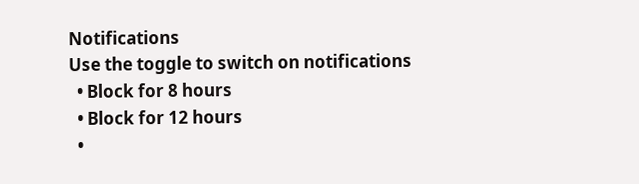Notifications
Use the toggle to switch on notifications
  • Block for 8 hours
  • Block for 12 hours
  •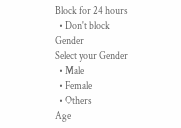Block for 24 hours
  • Don't block
Gender
Select your Gender
  • Male
  • Female
  • Others
Age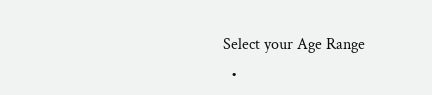Select your Age Range
  •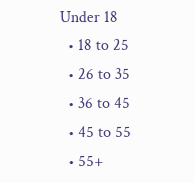Under 18
  • 18 to 25
  • 26 to 35
  • 36 to 45
  • 45 to 55
  • 55+